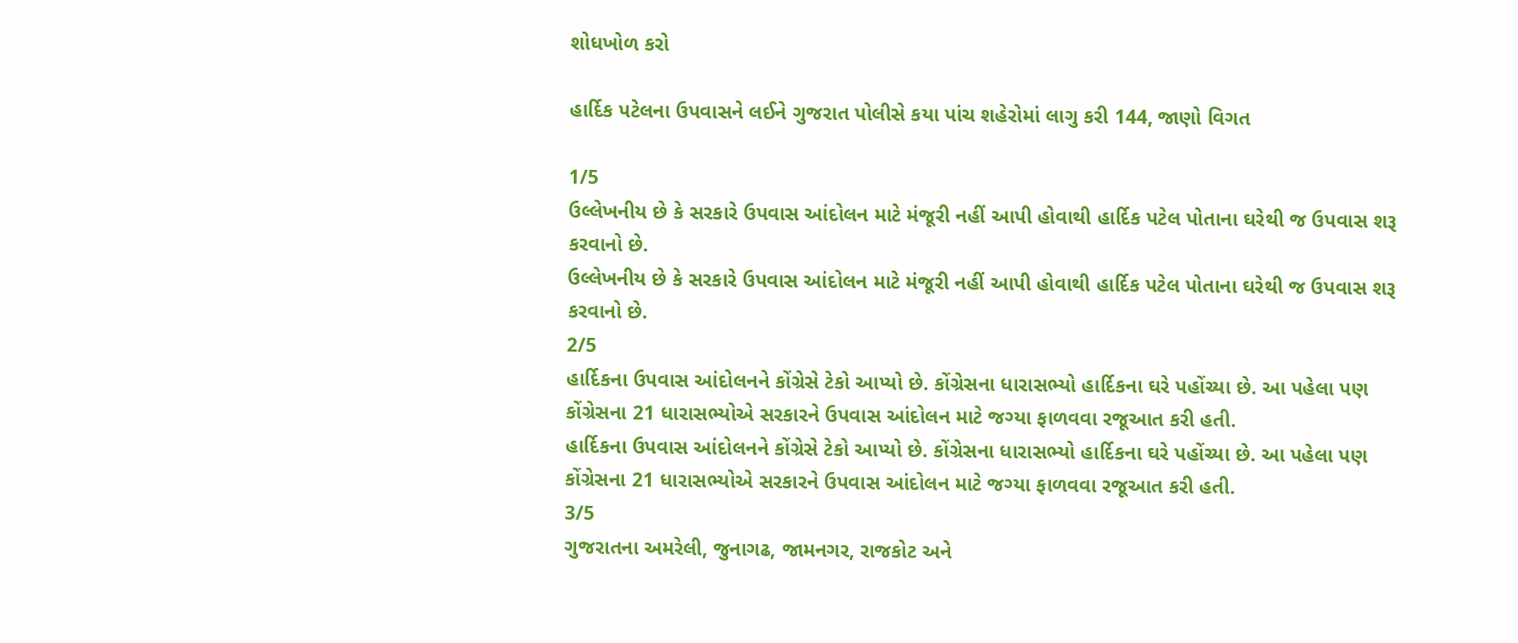શોધખોળ કરો

હાર્દિક પટેલના ઉપવાસને લઈને ગુજરાત પોલીસે કયા પાંચ શહેરોમાં લાગુ કરી 144, જાણો વિગત

1/5
ઉલ્લેખનીય છે કે સરકારે ઉપવાસ આંદોલન માટે મંજૂરી નહીં આપી હોવાથી હાર્દિક પટેલ પોતાના ઘરેથી જ ઉપવાસ શરૂ કરવાનો છે.
ઉલ્લેખનીય છે કે સરકારે ઉપવાસ આંદોલન માટે મંજૂરી નહીં આપી હોવાથી હાર્દિક પટેલ પોતાના ઘરેથી જ ઉપવાસ શરૂ કરવાનો છે.
2/5
હાર્દિકના ઉપવાસ આંદોલનને કોંગ્રેસે ટેકો આપ્યો છે. કોંગ્રેસના ધારાસભ્યો હાર્દિકના ઘરે પહોંચ્યા છે. આ પહેલા પણ કોંગ્રેસના 21 ધારાસભ્યોએ સરકારને ઉપવાસ આંદોલન માટે જગ્યા ફાળવવા રજૂઆત કરી હતી.
હાર્દિકના ઉપવાસ આંદોલનને કોંગ્રેસે ટેકો આપ્યો છે. કોંગ્રેસના ધારાસભ્યો હાર્દિકના ઘરે પહોંચ્યા છે. આ પહેલા પણ કોંગ્રેસના 21 ધારાસભ્યોએ સરકારને ઉપવાસ આંદોલન માટે જગ્યા ફાળવવા રજૂઆત કરી હતી.
3/5
ગુજરાતના અમરેલી, જુનાગઢ, જામનગર, રાજકોટ અને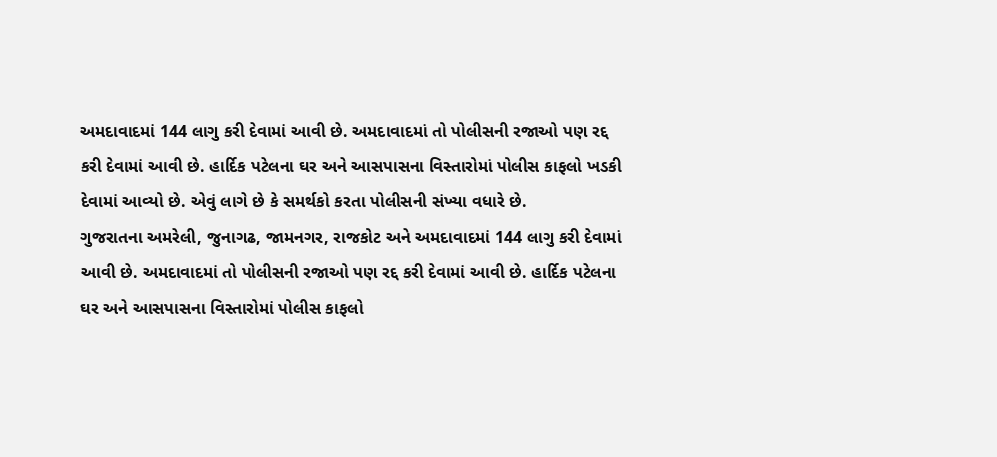અમદાવાદમાં 144 લાગુ કરી દેવામાં આવી છે. અમદાવાદમાં તો પોલીસની રજાઓ પણ રદ્દ કરી દેવામાં આવી છે. હાર્દિક પટેલના ઘર અને આસપાસના વિસ્તારોમાં પોલીસ કાફલો ખડકી દેવામાં આવ્યો છે. એવું લાગે છે કે સમર્થકો કરતા પોલીસની સંખ્યા વધારે છે.
ગુજરાતના અમરેલી, જુનાગઢ, જામનગર, રાજકોટ અને અમદાવાદમાં 144 લાગુ કરી દેવામાં આવી છે. અમદાવાદમાં તો પોલીસની રજાઓ પણ રદ્દ કરી દેવામાં આવી છે. હાર્દિક પટેલના ઘર અને આસપાસના વિસ્તારોમાં પોલીસ કાફલો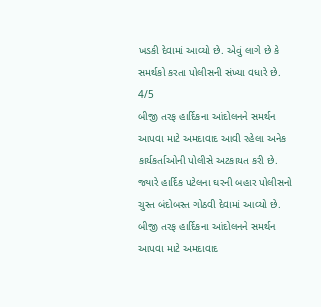ખડકી દેવામાં આવ્યો છે. એવું લાગે છે કે સમર્થકો કરતા પોલીસની સંખ્યા વધારે છે.
4/5
બીજી તરફ હાર્દિકના આંદોલનને સમર્થન આપવા માટે અમદાવાદ આવી રહેલા અનેક કાર્યકર્તાઓની પોલીસે અટકાયત કરી છે. જ્યારે હાર્દિક પટેલના ઘરની બહાર પોલીસનો ચુસ્ત બંદોબસ્ત ગોઠવી દેવામાં આવ્યો છે.
બીજી તરફ હાર્દિકના આંદોલનને સમર્થન આપવા માટે અમદાવાદ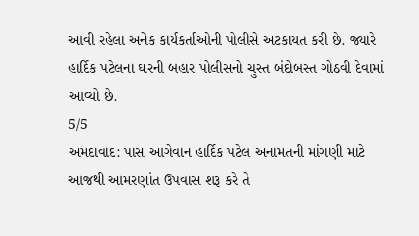આવી રહેલા અનેક કાર્યકર્તાઓની પોલીસે અટકાયત કરી છે. જ્યારે હાર્દિક પટેલના ઘરની બહાર પોલીસનો ચુસ્ત બંદોબસ્ત ગોઠવી દેવામાં આવ્યો છે.
5/5
અમદાવાદ: પાસ આગેવાન હાર્દિક પટેલ અનામતની માંગણી માટે આજથી આમરણાંત ઉપવાસ શરૂ કરે તે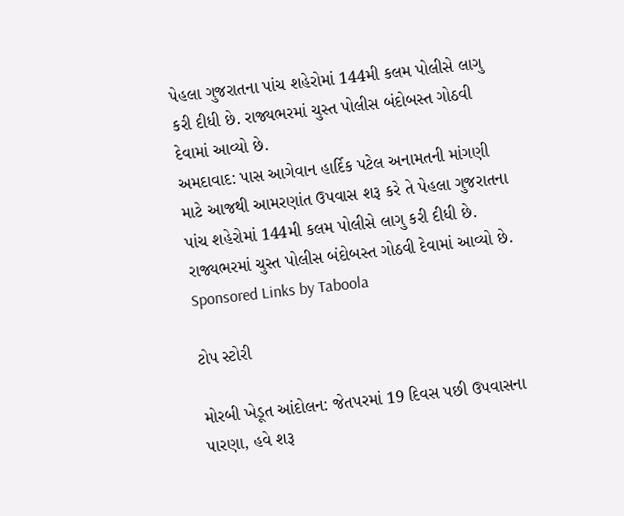પેહલા ગુજરાતના પાંચ શહેરોમાં 144મી કલમ પોલીસે લાગુ કરી દીધી છે. રાજ્યભરમાં ચુસ્ત પોલીસ બંદોબસ્ત ગોઠવી દેવામાં આવ્યો છે.
અમદાવાદ: પાસ આગેવાન હાર્દિક પટેલ અનામતની માંગણી માટે આજથી આમરણાંત ઉપવાસ શરૂ કરે તે પેહલા ગુજરાતના પાંચ શહેરોમાં 144મી કલમ પોલીસે લાગુ કરી દીધી છે. રાજ્યભરમાં ચુસ્ત પોલીસ બંદોબસ્ત ગોઠવી દેવામાં આવ્યો છે.
Sponsored Links by Taboola

ટોપ સ્ટોરી

મોરબી ખેડૂત આંદોલન: જેતપરમાં 19 દિવસ પછી ઉપવાસના પારણા, હવે શરૂ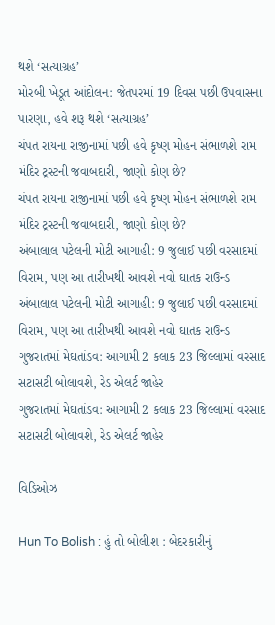થશે ‘સત્યાગ્રહ’
મોરબી ખેડૂત આંદોલન: જેતપરમાં 19 દિવસ પછી ઉપવાસના પારણા, હવે શરૂ થશે ‘સત્યાગ્રહ’
ચંપત રાયના રાજીનામાં પછી હવે કૃષ્ણ મોહન સંભાળશે રામ મંદિર ટ્રસ્ટની જવાબદારી, જાણો કોણ છે?
ચંપત રાયના રાજીનામાં પછી હવે કૃષ્ણ મોહન સંભાળશે રામ મંદિર ટ્રસ્ટની જવાબદારી, જાણો કોણ છે?
અંબાલાલ પટેલની મોટી આગાહી: 9 જુલાઈ પછી વરસાદમાં વિરામ, પણ આ તારીખથી આવશે નવો ઘાતક રાઉન્ડ
અંબાલાલ પટેલની મોટી આગાહી: 9 જુલાઈ પછી વરસાદમાં વિરામ, પણ આ તારીખથી આવશે નવો ઘાતક રાઉન્ડ
ગુજરાતમાં મેઘતાંડવ: આગામી 2 કલાક 23 જિલ્લામાં વરસાદ સટાસટી બોલાવશે, રેડ એલર્ટ જાહેર
ગુજરાતમાં મેઘતાંડવ: આગામી 2 કલાક 23 જિલ્લામાં વરસાદ સટાસટી બોલાવશે, રેડ એલર્ટ જાહેર

વિડિઓઝ

Hun To Bolish : હું તો બોલીશ : બેદરકારીનું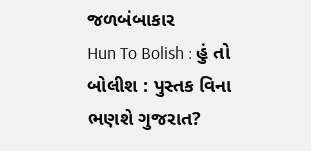જળબંબાકાર
Hun To Bolish : હું તો બોલીશ : પુસ્તક વિના ભણશે ગુજરાત?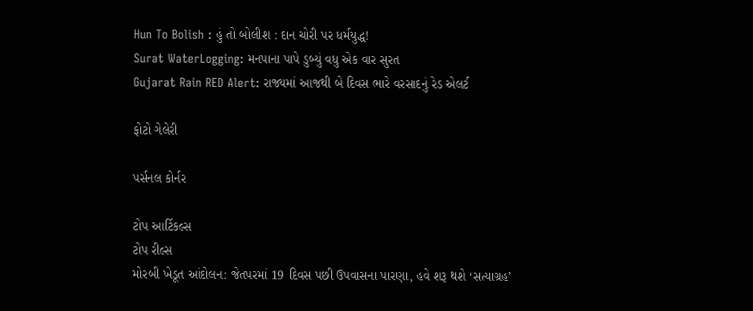Hun To Bolish : હું તો બોલીશ : દાન ચોરી પર ધર્મયુદ્ધ!
Surat WaterLogging: મનપાના પાપે ડુબ્યું વધુ એક વાર સુરત
Gujarat Rain RED Alert: રાજ્યમાં આજથી બે દિવસ ભારે વરસાદનું રેડ એલર્ટ

ફોટો ગેલેરી

પર્સનલ કોર્નર

ટોપ આર્ટિકલ્સ
ટોપ રીલ્સ
મોરબી ખેડૂત આંદોલન: જેતપરમાં 19 દિવસ પછી ઉપવાસના પારણા, હવે શરૂ થશે ‘સત્યાગ્રહ’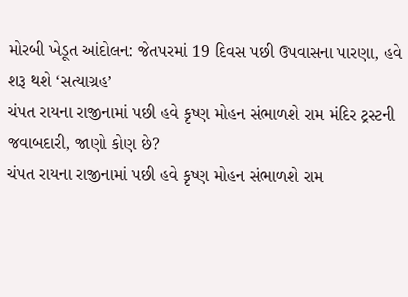મોરબી ખેડૂત આંદોલન: જેતપરમાં 19 દિવસ પછી ઉપવાસના પારણા, હવે શરૂ થશે ‘સત્યાગ્રહ’
ચંપત રાયના રાજીનામાં પછી હવે કૃષ્ણ મોહન સંભાળશે રામ મંદિર ટ્રસ્ટની જવાબદારી, જાણો કોણ છે?
ચંપત રાયના રાજીનામાં પછી હવે કૃષ્ણ મોહન સંભાળશે રામ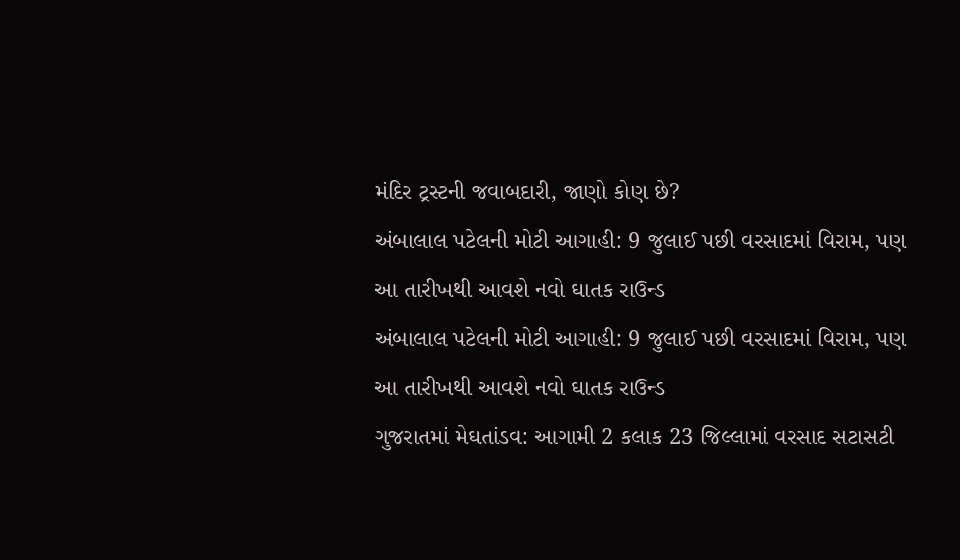મંદિર ટ્રસ્ટની જવાબદારી, જાણો કોણ છે?
અંબાલાલ પટેલની મોટી આગાહી: 9 જુલાઈ પછી વરસાદમાં વિરામ, પણ આ તારીખથી આવશે નવો ઘાતક રાઉન્ડ
અંબાલાલ પટેલની મોટી આગાહી: 9 જુલાઈ પછી વરસાદમાં વિરામ, પણ આ તારીખથી આવશે નવો ઘાતક રાઉન્ડ
ગુજરાતમાં મેઘતાંડવ: આગામી 2 કલાક 23 જિલ્લામાં વરસાદ સટાસટી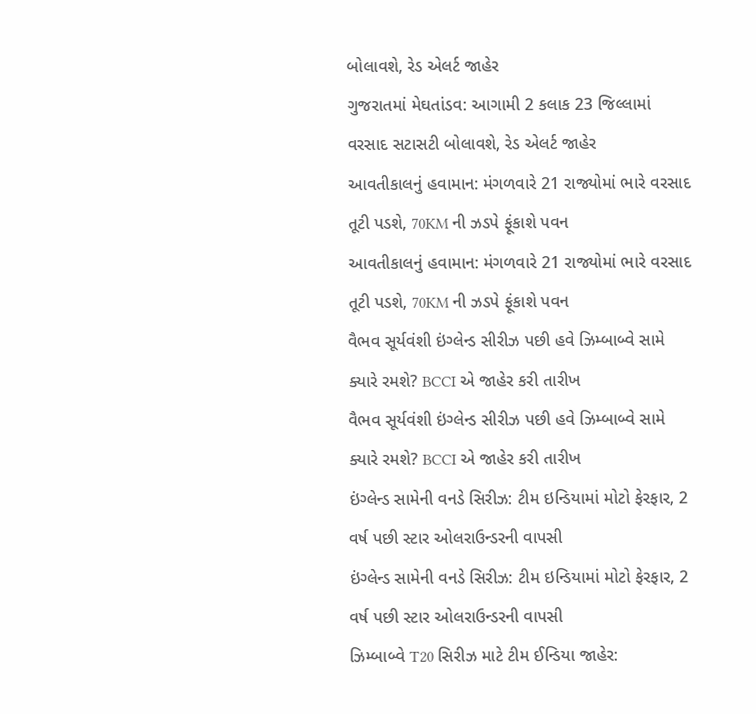બોલાવશે, રેડ એલર્ટ જાહેર
ગુજરાતમાં મેઘતાંડવ: આગામી 2 કલાક 23 જિલ્લામાં વરસાદ સટાસટી બોલાવશે, રેડ એલર્ટ જાહેર
આવતીકાલનું હવામાન: મંગળવારે 21 રાજ્યોમાં ભારે વરસાદ તૂટી પડશે, 70KM ની ઝડપે ફૂંકાશે પવન
આવતીકાલનું હવામાન: મંગળવારે 21 રાજ્યોમાં ભારે વરસાદ તૂટી પડશે, 70KM ની ઝડપે ફૂંકાશે પવન
વૈભવ સૂર્યવંશી ઇંગ્લેન્ડ સીરીઝ પછી હવે ઝિમ્બાબ્વે સામે ક્યારે રમશે? BCCI એ જાહેર કરી તારીખ
વૈભવ સૂર્યવંશી ઇંગ્લેન્ડ સીરીઝ પછી હવે ઝિમ્બાબ્વે સામે ક્યારે રમશે? BCCI એ જાહેર કરી તારીખ
ઇંગ્લેન્ડ સામેની વનડે સિરીઝ: ટીમ ઇન્ડિયામાં મોટો ફેરફાર, 2 વર્ષ પછી સ્ટાર ઓલરાઉન્ડરની વાપસી
ઇંગ્લેન્ડ સામેની વનડે સિરીઝ: ટીમ ઇન્ડિયામાં મોટો ફેરફાર, 2 વર્ષ પછી સ્ટાર ઓલરાઉન્ડરની વાપસી
ઝિમ્બાબ્વે T20 સિરીઝ માટે ટીમ ઈન્ડિયા જાહેર: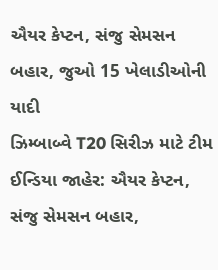ઐયર કેપ્ટન, સંજુ સેમસન બહાર, જુઓ 15 ખેલાડીઓની યાદી
ઝિમ્બાબ્વે T20 સિરીઝ માટે ટીમ ઈન્ડિયા જાહેર: ઐયર કેપ્ટન, સંજુ સેમસન બહાર,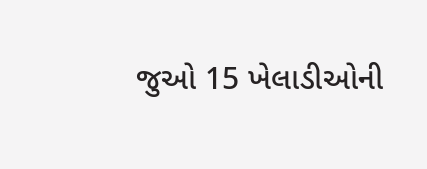જુઓ 15 ખેલાડીઓની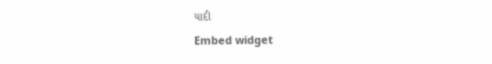યાદી
Embed widget